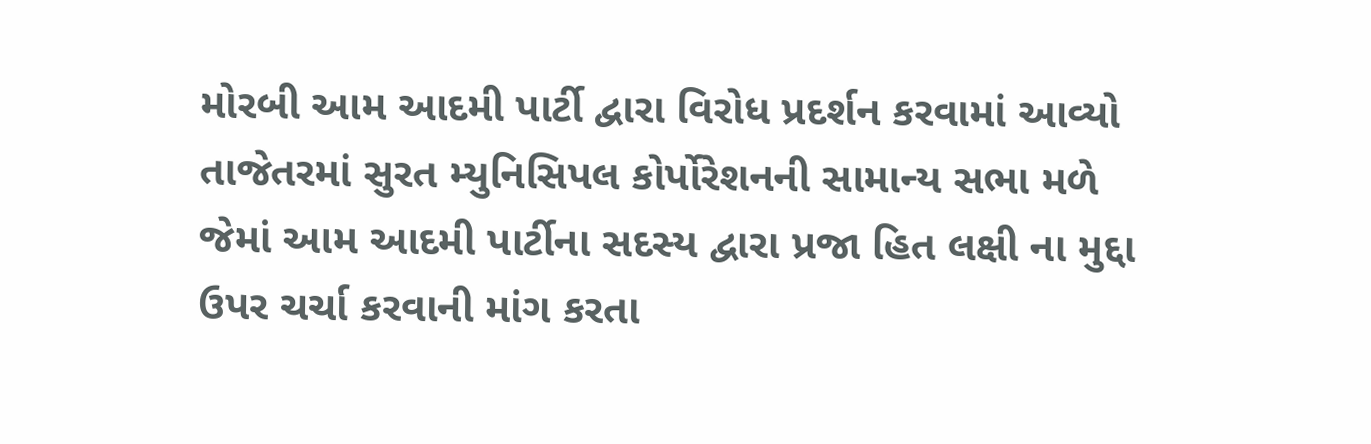મોરબી આમ આદમી પાર્ટી દ્વારા વિરોધ પ્રદર્શન કરવામાં આવ્યો
તાજેતરમાં સુરત મ્યુનિસિપલ કોર્પોરેશનની સામાન્ય સભા મળે જેમાં આમ આદમી પાર્ટીના સદસ્ય દ્વારા પ્રજા હિત લક્ષી ના મુદ્દા ઉપર ચર્ચા કરવાની માંગ કરતા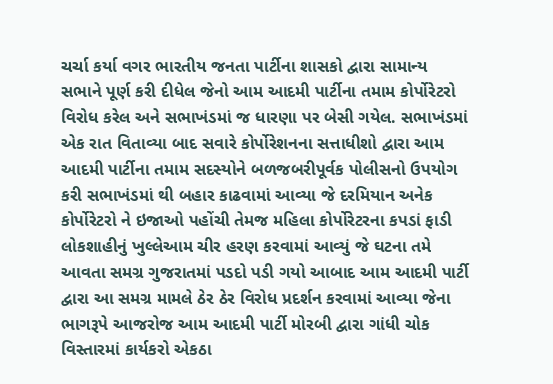ચર્ચા કર્યા વગર ભારતીય જનતા પાર્ટીના શાસકો દ્વારા સામાન્ય સભાને પૂર્ણ કરી દીધેલ જેનો આમ આદમી પાર્ટીના તમામ કોર્પોરેટરો વિરોધ કરેલ અને સભાખંડમાં જ ધારણા પર બેસી ગયેલ. સભાખંડમાં એક રાત વિતાવ્યા બાદ સવારે કોર્પોરેશનના સત્તાધીશો દ્વારા આમ આદમી પાર્ટીના તમામ સદસ્યોને બળજબરીપૂર્વક પોલીસનો ઉપયોગ કરી સભાખંડમાં થી બહાર કાઢવામાં આવ્યા જે દરમિયાન અનેક કોર્પોરેટરો ને ઇજાઓ પહોંચી તેમજ મહિલા કોર્પોરેટરના કપડાં ફાડી લોકશાહીનું ખુલ્લેઆમ ચીર હરણ કરવામાં આવ્યું જે ઘટના તમે આવતા સમગ્ર ગુજરાતમાં પડદો પડી ગયો આબાદ આમ આદમી પાર્ટી દ્વારા આ સમગ્ર મામલે ઠેર ઠેર વિરોધ પ્રદર્શન કરવામાં આવ્યા જેના ભાગરૂપે આજરોજ આમ આદમી પાર્ટી મોરબી દ્વારા ગાંધી ચોક વિસ્તારમાં કાર્યકરો એકઠા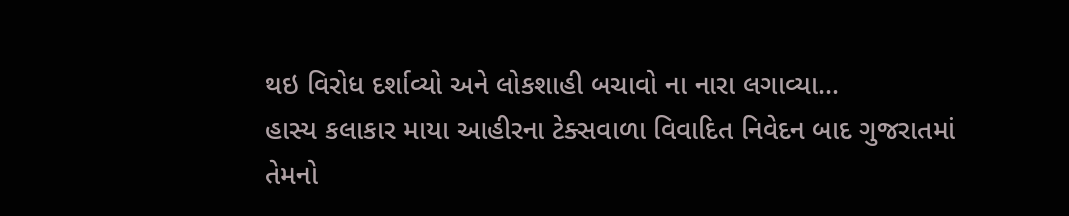થઇ વિરોધ દર્શાવ્યો અને લોકશાહી બચાવો ના નારા લગાવ્યા…
હાસ્ય કલાકાર માયા આહીરના ટેક્સવાળા વિવાદિત નિવેદન બાદ ગુજરાતમાં તેમનો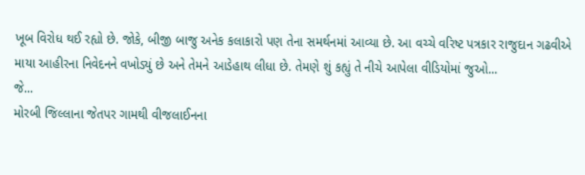ખૂબ વિરોધ થઈ રહ્યો છે. જોકે, બીજી બાજુ અનેક કલાકારો પણ તેના સમર્થનમાં આવ્યા છે. આ વચ્ચે વરિષ્ટ પત્રકાર રાજુદાન ગઢવીએ માયા આહીરના નિવેદનને વખોડ્યું છે અને તેમને આડેહાથ લીધા છે. તેમણે શું કહ્યું તે નીચે આપેલા વીડિયોમાં જુઓ...
જે...
મોરબી જિલ્લાના જેતપર ગામથી વીજલાઈનના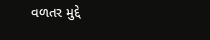વળતર મુદ્દે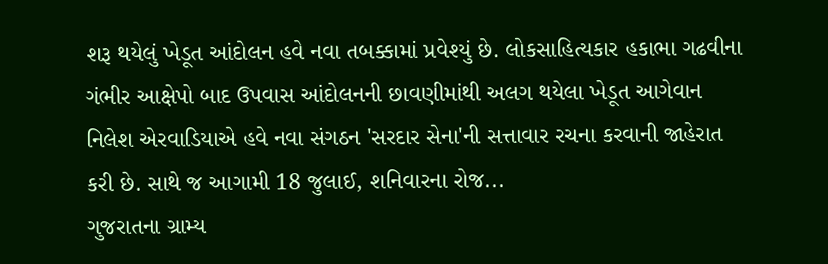શરૂ થયેલું ખેડૂત આંદોલન હવે નવા તબક્કામાં પ્રવેશ્યું છે. લોકસાહિત્યકાર હકાભા ગઢવીના ગંભીર આક્ષેપો બાદ ઉપવાસ આંદોલનની છાવણીમાંથી અલગ થયેલા ખેડૂત આગેવાન નિલેશ એરવાડિયાએ હવે નવા સંગઠન 'સરદાર સેના'ની સત્તાવાર રચના કરવાની જાહેરાત કરી છે. સાથે જ આગામી 18 જુલાઈ, શનિવારના રોજ...
ગુજરાતના ગ્રામ્ય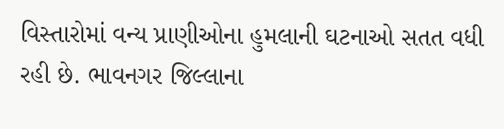વિસ્તારોમાં વન્ય પ્રાણીઓના હુમલાની ઘટનાઓ સતત વધી રહી છે. ભાવનગર જિલ્લાના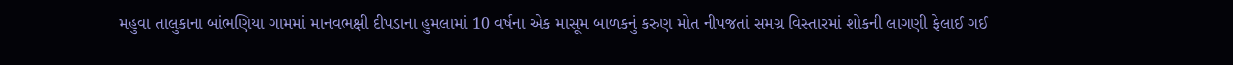મહુવા તાલુકાના બાંભણિયા ગામમાં માનવભક્ષી દીપડાના હુમલામાં 10 વર્ષના એક માસૂમ બાળકનું કરુણ મોત નીપજતાં સમગ્ર વિસ્તારમાં શોકની લાગણી ફેલાઈ ગઈ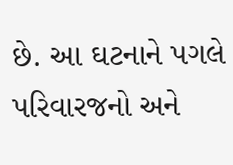છે. આ ઘટનાને પગલે પરિવારજનો અને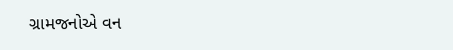ગ્રામજનોએ વન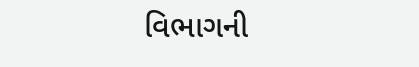વિભાગની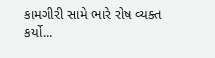કામગીરી સામે ભારે રોષ વ્યક્ત કર્યો...